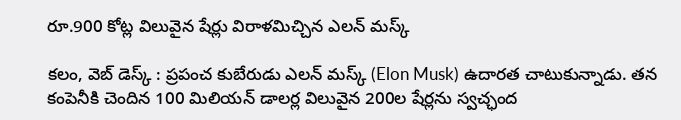రూ.900 కోట్ల విలువైన షేర్లు విరాళమిచ్చిన ఎలన్ మస్క్

కలం, వెబ్ డెస్క్ : ప్రపంచ కుబేరుడు ఎలన్ మస్క్ (Elon Musk) ఉదారత చాటుకున్నాడు. తన కంపెనీకి చెందిన 100 మిలియన్ డాలర్ల విలువైన 200ల షేర్లను స్వచ్ఛంద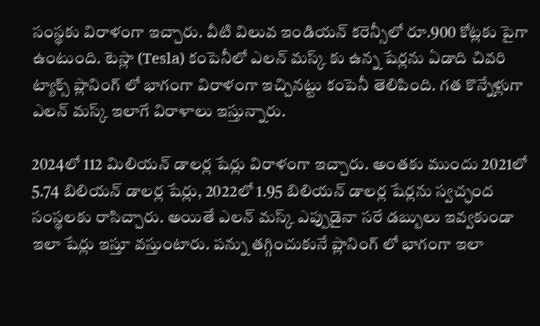సంస్థకు విరాళంగా ఇచ్చారు. వీటి విలువ ఇండియన్ కరెన్సీలో రూ.900 కోట్లకు పైగా ఉంటుంది. టెస్లా (Tesla) కంపెనీలో ఎలన్ మస్క్ కు ఉన్న షేర్లను ఏడాది చివరి ట్యాక్స్ ప్లానింగ్ లో భాగంగా విరాళంగా ఇచ్చినట్టు కంపెనీ తెలిపింది. గత కొన్నేళ్లుగా ఎలన్ మస్క్ ఇలాగే విరాళాలు ఇస్తున్నారు.

2024లో 112 మిలియన్ డాలర్ల షేర్లు విరాళంగా ఇచ్చారు. అంతకు ముందు 2021లో 5.74 బిలియన్ డాలర్ల షేర్లు, 2022లో 1.95 బిలియన్ డాలర్ల షేర్లను స్వచ్ఛంద సంస్థలకు రాసిచ్చారు. అయితే ఎలన్ మస్క్ ఎప్పుడైనా సరే డబ్బులు ఇవ్వకుండా ఇలా షేర్లు ఇస్తూ వస్తుంటారు. పన్ను తగ్గించుకునే ప్లానింగ్ లో భాగంగా ఇలా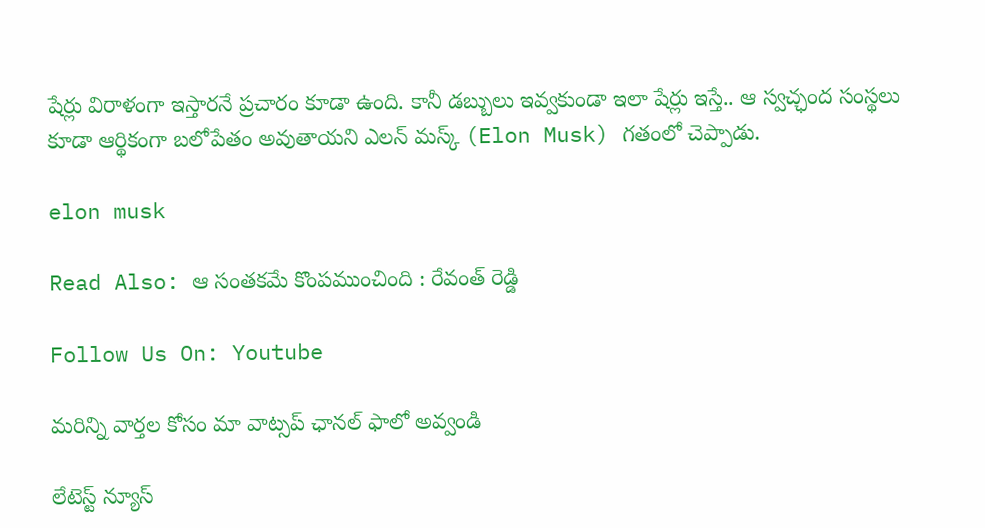షేర్లు విరాళంగా ఇస్తారనే ప్రచారం కూడా ఉంది. కానీ డబ్బులు ఇవ్వకుండా ఇలా షేర్లు ఇస్తే.. ఆ స్వచ్ఛంద సంస్థలు కూడా ఆర్థికంగా బలోపేతం అవుతాయని ఎలన్ మస్క్ (Elon Musk) గతంలో చెప్పాడు.

elon musk

Read Also: ఆ సంతకమే కొంపముంచింది : రేవంత్ రెడ్డి

Follow Us On: Youtube

మ‌రిన్ని వార్త‌ల కోసం మా వాట్స‌ప్ ఛాన‌ల్ ఫాలో అవ్వండి

లేటెస్ట్ న్యూస్‌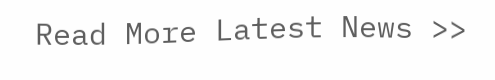Read More Latest News >>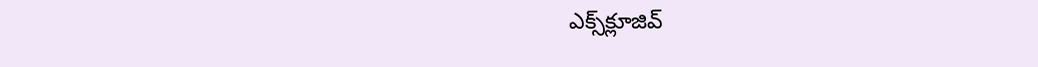ఎక్స్‌క్లూజివ్‌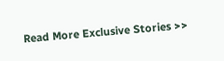Read More Exclusive Stories >>